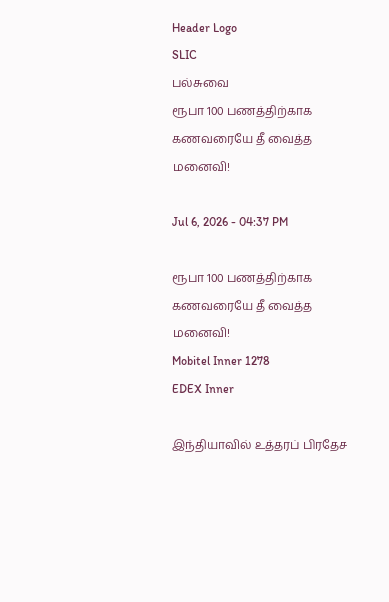Header Logo
SLIC
பல்சுவை
ரூபா 100 பணத்திற்காக கணவரையே தீ வைத்த மனைவி!

Jul 6, 2026 - 04:37 PM

ரூபா 100 பணத்திற்காக கணவரையே தீ வைத்த மனைவி!
Mobitel Inner 1278
EDEX Inner

இந்தியாவில் உத்தரப் பிரதேச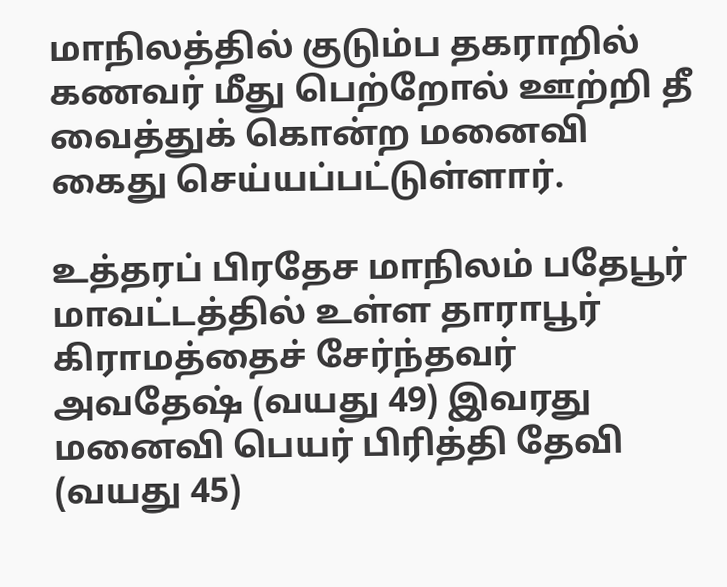மாநிலத்தில் குடும்ப தகராறில் கணவர் மீது பெற்றோல் ஊற்றி தீ வைத்துக் கொன்ற மனைவி கைது செய்யப்பட்டுள்ளார்.

உத்தரப் பிரதேச மாநிலம் பதேபூர் மாவட்டத்தில் உள்ள தாராபூர் கிராமத்தைச் சேர்ந்தவர் அவதேஷ் (வயது 49) இவரது மனைவி பெயர் பிரித்தி தேவி (வயது 45)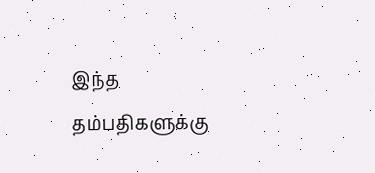இந்த தம்பதிகளுக்கு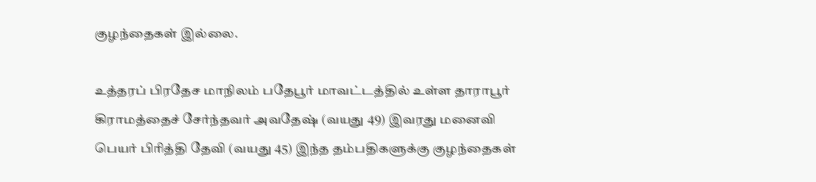குழந்தைகள் இல்லை.

உத்தரப் பிரதேச மாநிலம் பதேபூர் மாவட்டத்தில் உள்ள தாராபூர் கிராமத்தைச் சேர்ந்தவர் அவதேஷ் (வயது 49) இவரது மனைவி பெயர் பிரித்தி தேவி (வயது 45) இந்த தம்பதிகளுக்கு குழந்தைகள்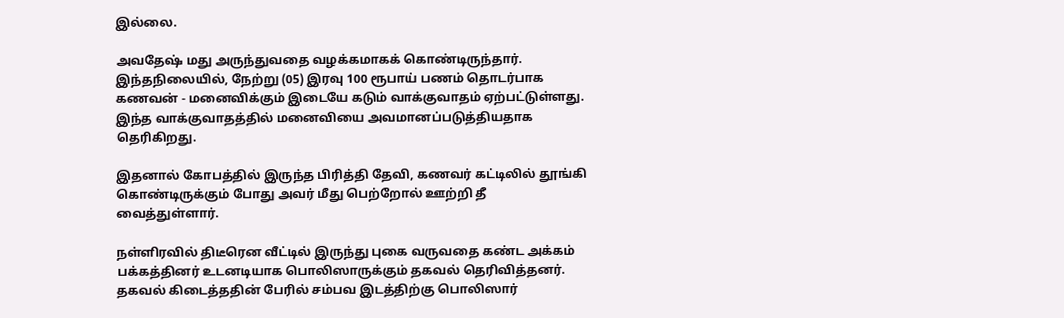இல்லை.

அவதேஷ் மது அருந்துவதை வழக்கமாகக் கொண்டிருந்தார். இந்தநிலையில், நேற்று (05) இரவு 100 ரூபாய் பணம் தொடர்பாக கணவன் - மனைவிக்கும் இடையே கடும் வாக்குவாதம் ஏற்பட்டுள்ளது. இந்த வாக்குவாதத்தில் மனைவியை அவமானப்படுத்தியதாக தெரிகிறது.

இதனால் கோபத்தில் இருந்த பிரித்தி தேவி, கணவர் கட்டிலில் தூங்கி கொண்டிருக்கும் போது அவர் மீது பெற்றோல் ஊற்றி தீ வைத்துள்ளார்.

நள்ளிரவில் திடீரென வீட்டில் இருந்து புகை வருவதை கண்ட அக்கம் பக்கத்தினர் உடனடியாக பொலிஸாருக்கும் தகவல் தெரிவித்தனர். தகவல் கிடைத்ததின் பேரில் சம்பவ இடத்திற்கு பொலிஸார்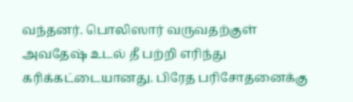வந்தனர். பொலிஸார் வருவதற்குள் அவதேஷ் உடல் தீ பற்றி எரிந்து கரிக்கட்டையானது. பிரேத பரிசோதனைக்கு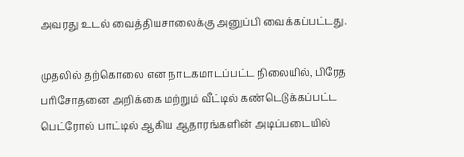அவரது உடல் வைத்தியசாலைக்கு அனுப்பி வைக்கப்பட்டது.

முதலில் தற்கொலை என நாடகமாடப்பட்ட நிலையில், பிரேத பரிசோதனை அறிக்கை மற்றும் வீட்டில் கண்டெடுக்கப்பட்ட பெட்ரோல் பாட்டில் ஆகிய ஆதாரங்களின் அடிப்படையில்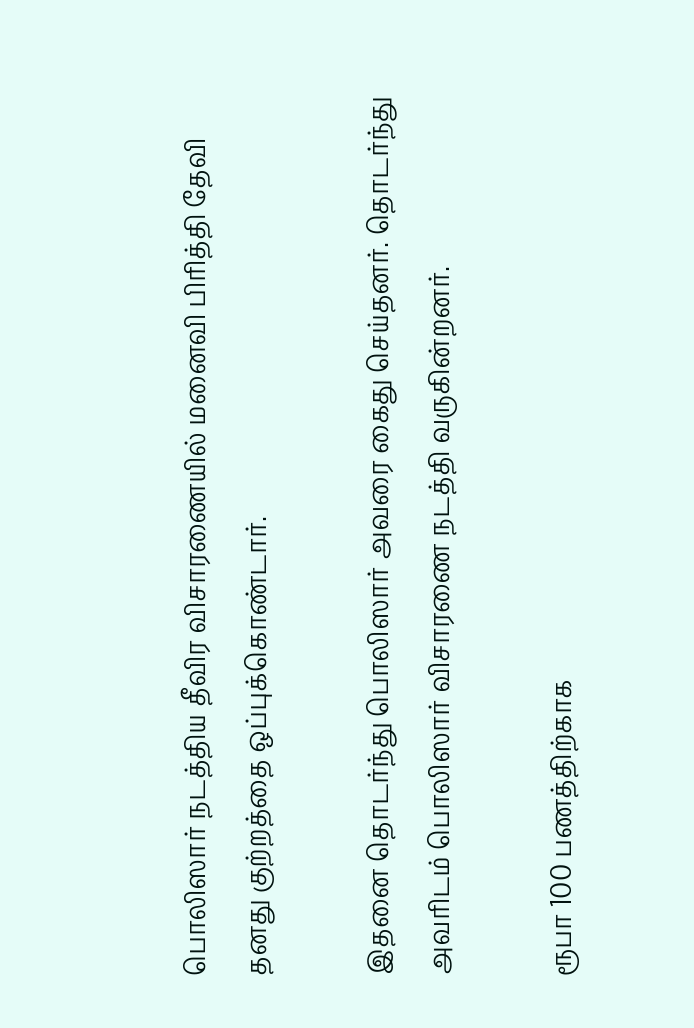பொலிஸார் நடத்திய தீவிர விசாரணையில் மனைவி பிரித்தி தேவி தனது குற்றத்தை ஒப்புக்கொண்டார்.

இதனை தொடர்ந்து பொலிஸார் அவரை கைது செய்தனர். தொடர்ந்து அவரிடம் பொலிஸார் விசாரணை நடத்தி வருகின்றனர்.

ரூபா 100 பணத்திற்காக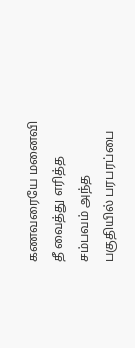கணவரையே மனைவி தீ வைத்து எரித்த சம்பவம் அந்த பகுதியில் பரபரப்பை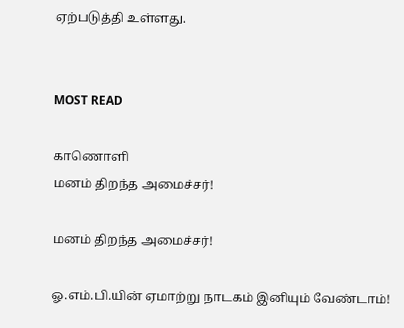ஏற்படுத்தி உள்ளது.


MOST READ

காணொளி
மனம் திறந்த அமைச்சர்!

மனம் திறந்த அமைச்சர்!

ஓ.எம்.பி.யின் ஏமாற்று நாடகம் இனியும் வேண்டாம்!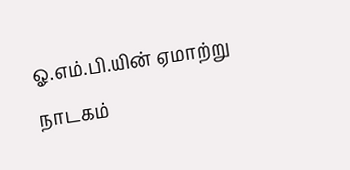ஓ.எம்.பி.யின் ஏமாற்று நாடகம்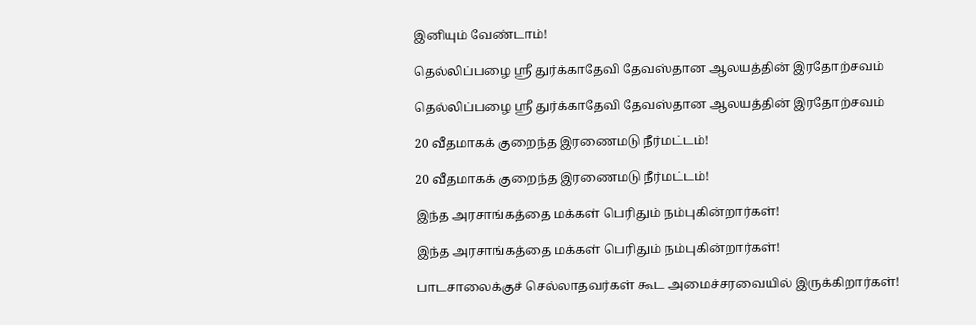இனியும் வேண்டாம்!

தெல்லிப்பழை ஸ்ரீ துர்க்காதேவி தேவஸ்தான ஆலயத்தின் இரதோற்சவம்

தெல்லிப்பழை ஸ்ரீ துர்க்காதேவி தேவஸ்தான ஆலயத்தின் இரதோற்சவம்

20 வீதமாகக் குறைந்த இரணைமடு நீர்மட்டம்!

20 வீதமாகக் குறைந்த இரணைமடு நீர்மட்டம்!

இந்த அரசாங்கத்தை மக்கள் பெரிதும் நம்புகின்றார்கள்!

இந்த அரசாங்கத்தை மக்கள் பெரிதும் நம்புகின்றார்கள்!

பாடசாலைக்குச் செல்லாதவர்கள் கூட அமைச்சரவையில் இருக்கிறார்கள்!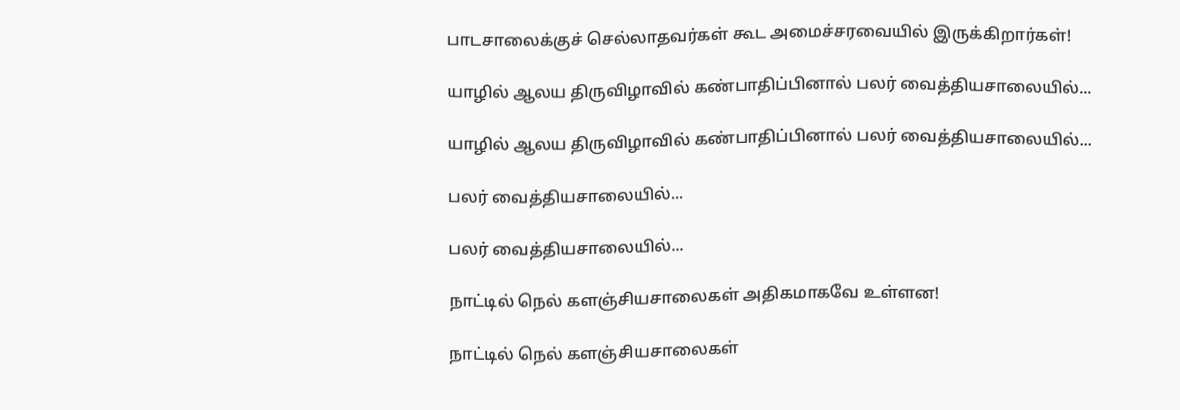பாடசாலைக்குச் செல்லாதவர்கள் கூட அமைச்சரவையில் இருக்கிறார்கள்!

யாழில் ஆலய திருவிழாவில் கண்பாதிப்பினால் பலர் வைத்தியசாலையில்...

யாழில் ஆலய திருவிழாவில் கண்பாதிப்பினால் பலர் வைத்தியசாலையில்...

பலர் வைத்தியசாலையில்...

பலர் வைத்தியசாலையில்...

நாட்டில் நெல் களஞ்சியசாலைகள் அதிகமாகவே உள்ளன!

நாட்டில் நெல் களஞ்சியசாலைகள்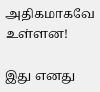அதிகமாகவே உள்ளன!

இது எனது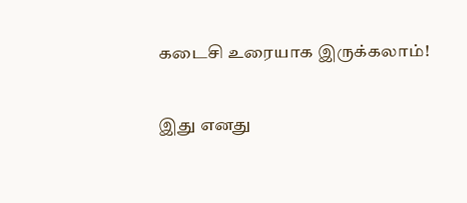கடைசி உரையாக இருக்கலாம்!

இது எனது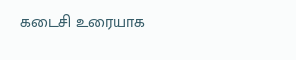கடைசி உரையாக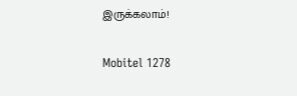இருக்கலாம்!

Mobitel 1278